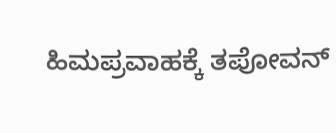ಹಿಮಪ್ರವಾಹಕ್ಕೆ ತಪೋವನ್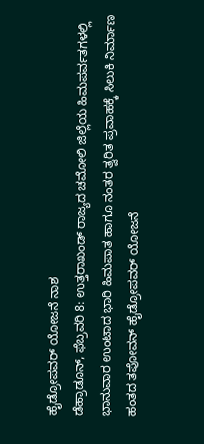ಹೈಡ್ರೋಪವರ್ ಯೋಜನೆ ನಾಶ
ಡೆಹ್ರಾಡೂನ್, ಫೆಬ್ರವರಿ 8: ಉತ್ತರಾಖಂಡ್ ರಾಜ್ಯದ ಚಮೋಲಿ ಜಿಲ್ಲೆಯ ಹಿಮಪರ್ವತಗಳಲ್ಲಿ ಭಾನುವಾರ ಉಂಟಾದ ಭಾರಿ ಹಿಮಪಾತ ಹಾಗೂ ನಂತರ ತ್ವರಿತ ಪ್ರವಾಹಕ್ಕೆ ಸಿಲುಕಿ ನಿರ್ಮಾಣ ಹಂತದ ತಪೋವನ್ ಹೈಡ್ರೋಪವರ್ ಯೋಜನೆ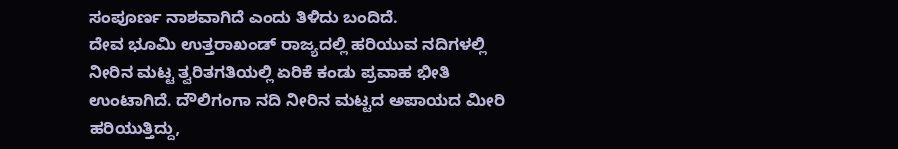ಸಂಪೂರ್ಣ ನಾಶವಾಗಿದೆ ಎಂದು ತಿಳಿದು ಬಂದಿದೆ.
ದೇವ ಭೂಮಿ ಉತ್ತರಾಖಂಡ್ ರಾಜ್ಯದಲ್ಲಿ ಹರಿಯುವ ನದಿಗಳಲ್ಲಿ ನೀರಿನ ಮಟ್ಟ ತ್ವರಿತಗತಿಯಲ್ಲಿ ಏರಿಕೆ ಕಂಡು ಪ್ರವಾಹ ಭೀತಿ ಉಂಟಾಗಿದೆ. ದೌಲಿಗಂಗಾ ನದಿ ನೀರಿನ ಮಟ್ಟದ ಅಪಾಯದ ಮೀರಿ ಹರಿಯುತ್ತಿದ್ದು,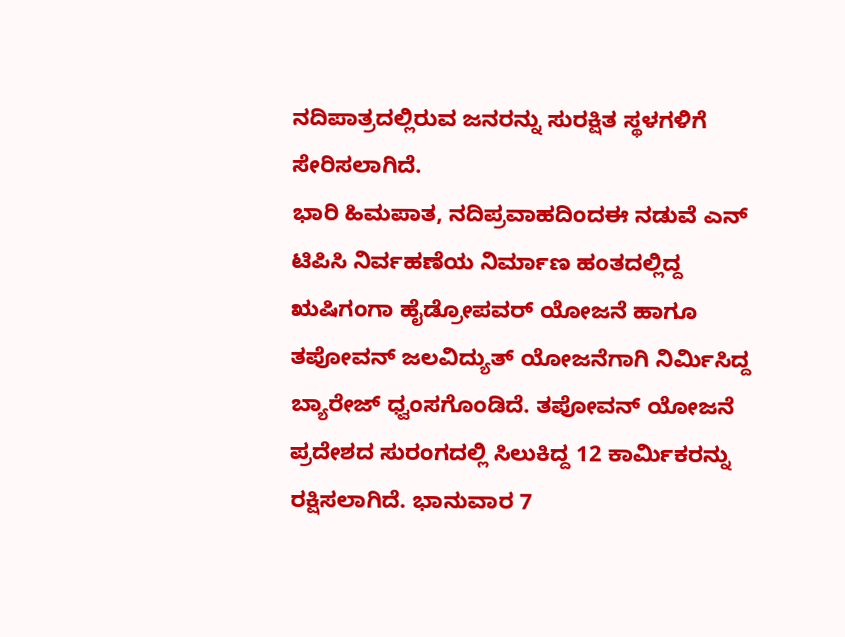ನದಿಪಾತ್ರದಲ್ಲಿರುವ ಜನರನ್ನು ಸುರಕ್ಷಿತ ಸ್ಥಳಗಳಿಗೆ ಸೇರಿಸಲಾಗಿದೆ.
ಭಾರಿ ಹಿಮಪಾತ, ನದಿಪ್ರವಾಹದಿಂದಈ ನಡುವೆ ಎನ್ ಟಿಪಿಸಿ ನಿರ್ವಹಣೆಯ ನಿರ್ಮಾಣ ಹಂತದಲ್ಲಿದ್ದ ಋಷಿಗಂಗಾ ಹೈಡ್ರೋಪವರ್ ಯೋಜನೆ ಹಾಗೂ ತಪೋವನ್ ಜಲವಿದ್ಯುತ್ ಯೋಜನೆಗಾಗಿ ನಿರ್ಮಿಸಿದ್ದ ಬ್ಯಾರೇಜ್ ಧ್ವಂಸಗೊಂಡಿದೆ. ತಪೋವನ್ ಯೋಜನೆ ಪ್ರದೇಶದ ಸುರಂಗದಲ್ಲಿ ಸಿಲುಕಿದ್ದ 12 ಕಾರ್ಮಿಕರನ್ನು ರಕ್ಷಿಸಲಾಗಿದೆ. ಭಾನುವಾರ 7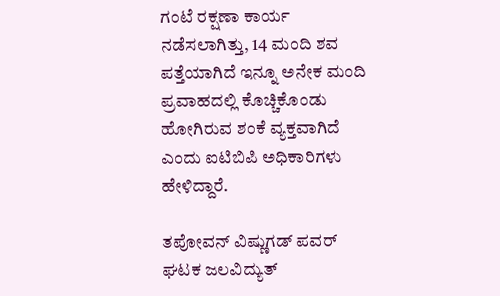ಗಂಟೆ ರಕ್ಷಣಾ ಕಾರ್ಯ ನಡೆಸಲಾಗಿತ್ತು, 14 ಮಂದಿ ಶವ ಪತ್ತೆಯಾಗಿದೆ ಇನ್ನೂ ಅನೇಕ ಮಂದಿ ಪ್ರವಾಹದಲ್ಲಿ ಕೊಚ್ಚಿಕೊಂಡು ಹೋಗಿರುವ ಶಂಕೆ ವ್ಯಕ್ತವಾಗಿದೆ ಎಂದು ಐಟಿಬಿಪಿ ಅಧಿಕಾರಿಗಳು ಹೇಳಿದ್ದಾರೆ.

ತಪೋವನ್ ವಿಷ್ಣುಗಡ್ ಪವರ್ ಘಟಕ ಜಲವಿದ್ಯುತ್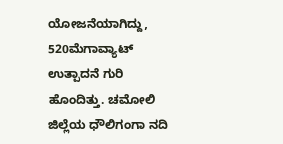ಯೋಜನೆಯಾಗಿದ್ದು, 520ಮೆಗಾವ್ಯಾಟ್ ಉತ್ಪಾದನೆ ಗುರಿ ಹೊಂದಿತ್ತು. ಚಮೋಲಿ ಜಿಲ್ಲೆಯ ಧೌಲಿಗಂಗಾ ನದಿ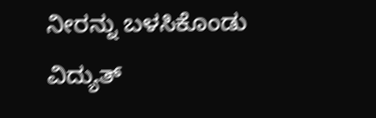ನೀರನ್ನು ಬಳಸಿಕೊಂಡು ವಿದ್ಯುತ್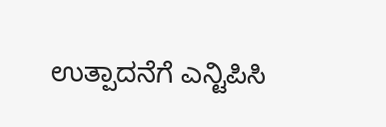ಉತ್ಪಾದನೆಗೆ ಎನ್ಟಿಪಿಸಿ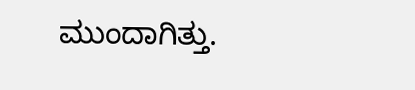ಮುಂದಾಗಿತ್ತು.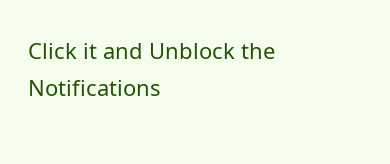Click it and Unblock the Notifications